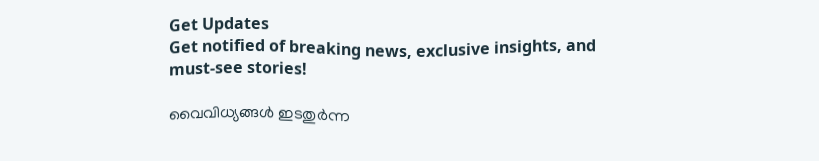Get Updates
Get notified of breaking news, exclusive insights, and must-see stories!

വൈവിധ്യങ്ങള്‍ ഇടതുര്‍ന്ന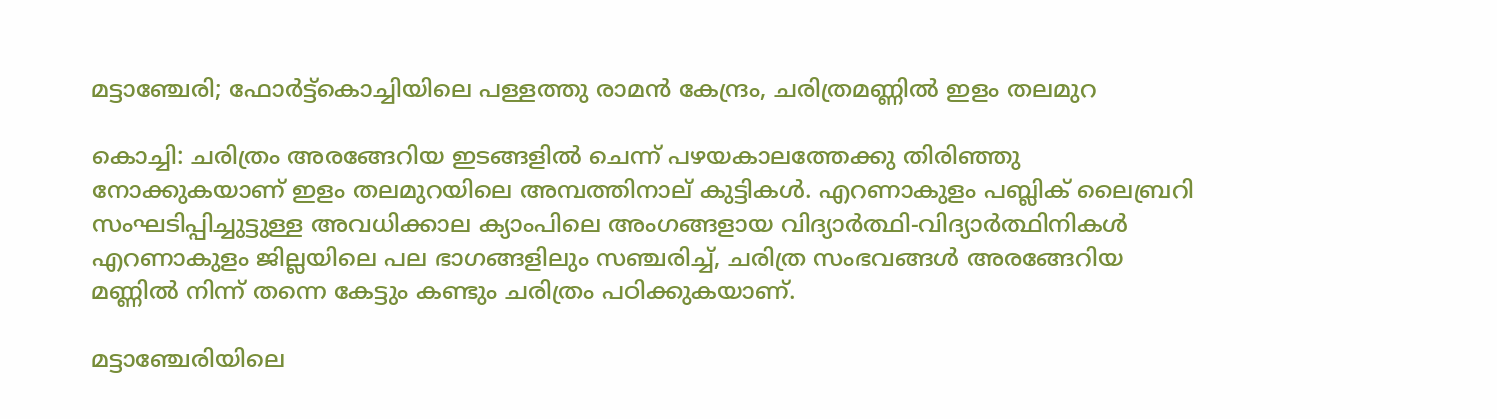മട്ടാഞ്ചേരി; ഫോര്‍ട്ട്‌കൊച്ചിയിലെ പള്ളത്തു രാമന്‍ കേന്ദ്രം, ചരിത്രമണ്ണില്‍ ഇളം തലമുറ

കൊച്ചി: ചരിത്രം അരങ്ങേറിയ ഇടങ്ങളില്‍ ചെന്ന് പഴയകാലത്തേക്കു തിരിഞ്ഞു നോക്കുകയാണ് ഇളം തലമുറയിലെ അമ്പത്തിനാല് കുട്ടികള്‍. എറണാകുളം പബ്ലിക് ലൈബ്രറി സംഘടിപ്പിച്ചുട്ടുള്ള അവധിക്കാല ക്യാംപിലെ അംഗങ്ങളായ വിദ്യാര്‍ത്ഥി-വിദ്യാര്‍ത്ഥിനികള്‍ എറണാകുളം ജില്ലയിലെ പല ഭാഗങ്ങളിലും സഞ്ചരിച്ച്, ചരിത്ര സംഭവങ്ങള്‍ അരങ്ങേറിയ മണ്ണില്‍ നിന്ന് തന്നെ കേട്ടും കണ്ടും ചരിത്രം പഠിക്കുകയാണ്.

മട്ടാഞ്ചേരിയിലെ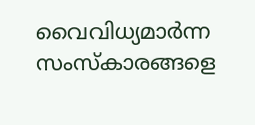വൈവിധ്യമാര്‍ന്ന സംസ്‌കാരങ്ങളെ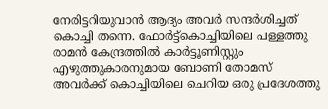നേരിട്ടറിയുവാന്‍ ആദ്യം അവര്‍ സന്ദര്‍ശിച്ചത് കൊച്ചി തന്നെ. ഫോര്‍ട്ട്‌കൊച്ചിയിലെ പള്ളത്തു രാമന്‍ കേന്ദ്രത്തില്‍ കാര്‍ട്ടൂണിസ്റ്റും എഴുത്തുകാരനുമായ ബോണി തോമസ് അവര്‍ക്ക് കൊച്ചിയിലെ ചെറിയ ഒരു പ്രദേശത്തു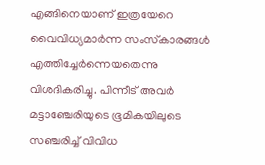എങ്ങിനെയാണ് ഇത്രയേറെ വൈവിധ്യമാര്‍ന്ന സംസ്‌കാരങ്ങള്‍ എത്തിച്ചേര്‍ന്നെയതെന്നു വിശദികരിച്ചു. പിന്നീട് അവര്‍ മട്ടാഞ്ചേരിയുടെ ഭൂമികയിലുടെ സഞ്ചരിച്ച് വിവിധ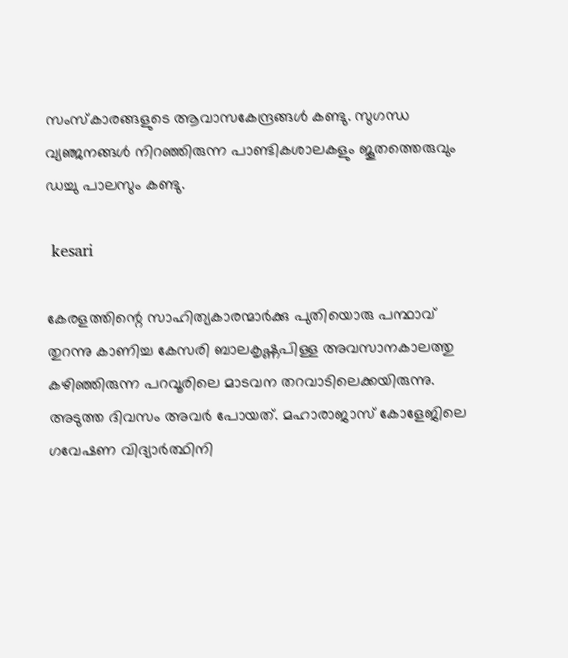സംസ്‌കാരങ്ങളുടെ ആവാസകേന്ദ്രങ്ങള്‍ കണ്ടു. സുഗന്ധ വ്യഞ്ജനങ്ങള്‍ നിറഞ്ഞിരുന്ന പാണ്ടികശാലകളും ജൂതത്തെരുവും ഡച്ചു പാലസും കണ്ടു.

 kesari

കേരളത്തിന്റെ സാഹിത്യകാരന്മാര്‍ക്കു പുതിയൊരു പന്ഥാവ് തുറന്നു കാണിച്ച കേസരി ബാലകൃഷ്ണപിള്ള അവസാനകാലത്തു കഴിഞ്ഞിരുന്ന പറവൂരിലെ മാടവന തറവാടിലെക്കയിരുന്നു. അടുത്ത ദിവസം അവര്‍ പോയത്. മഹാരാജാസ് കോളേജിലെ ഗവേഷണ വിദ്യാര്‍ത്ഥിനി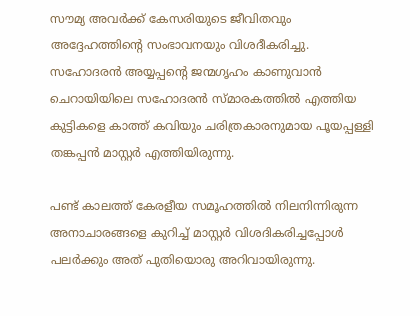സൗമ്യ അവര്‍ക്ക് കേസരിയുടെ ജീവിതവും അദ്ദേഹത്തിന്റെ സംഭാവനയും വിശദീകരിച്ചു. സഹോദരന്‍ അയ്യപ്പന്റെ ജന്മഗൃഹം കാണുവാന്‍ ചെറായിയിലെ സഹോദരന്‍ സ്മാരകത്തില്‍ എത്തിയ കുട്ടികളെ കാത്ത് കവിയും ചരിത്രകാരനുമായ പൂയപ്പള്ളി തങ്കപ്പന്‍ മാസ്റ്റര്‍ എത്തിയിരുന്നു.

പണ്ട് കാലത്ത് കേരളീയ സമൂഹത്തില്‍ നിലനിന്നിരുന്ന അനാചാരങ്ങളെ കുറിച്ച് മാസ്റ്റര്‍ വിശദികരിച്ചപ്പോള്‍ പലര്‍ക്കും അത് പുതിയൊരു അറിവായിരുന്നു.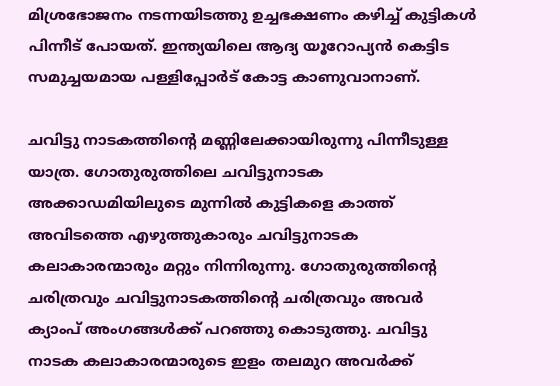മിശ്രഭോജനം നടന്നയിടത്തു ഉച്ചഭക്ഷണം കഴിച്ച് കുട്ടികള്‍ പിന്നീട് പോയത്. ഇന്ത്യയിലെ ആദ്യ യൂറോപ്യന്‍ കെട്ടിട സമുച്ചയമായ പള്ളിപ്പോര്‍ട് കോട്ട കാണുവാനാണ്.

ചവിട്ടു നാടകത്തിന്റെ മണ്ണിലേക്കായിരുന്നു പിന്നീടുള്ള യാത്ര. ഗോതുരുത്തിലെ ചവിട്ടുനാടക അക്കാഡമിയിലുടെ മുന്നില്‍ കുട്ടികളെ കാത്ത് അവിടത്തെ എഴുത്തുകാരും ചവിട്ടുനാടക കലാകാരന്മാരും മറ്റും നിന്നിരുന്നു. ഗോതുരുത്തിന്റെ ചരിത്രവും ചവിട്ടുനാടകത്തിന്റെ ചരിത്രവും അവര്‍ ക്യാംപ് അംഗങ്ങള്‍ക്ക് പറഞ്ഞു കൊടുത്തു. ചവിട്ടു നാടക കലാകാരന്മാരുടെ ഇളം തലമുറ അവര്‍ക്ക്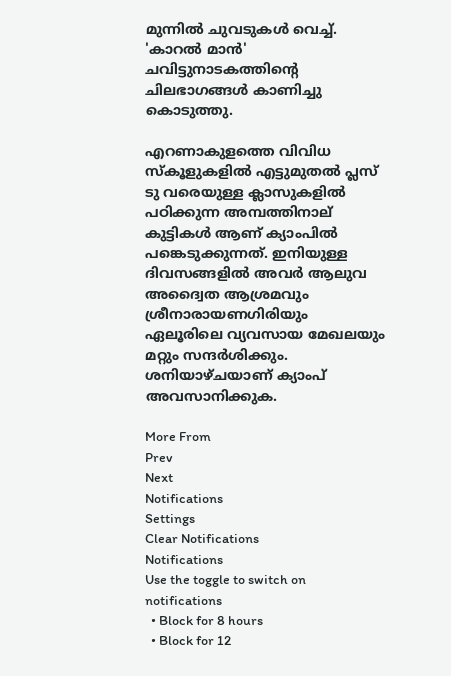മുന്നില്‍ ചുവടുകള്‍ വെച്ച്. 'കാറല്‍ മാന്‍' ചവിട്ടുനാടകത്തിന്റെ ചിലഭാഗങ്ങള്‍ കാണിച്ചു കൊടുത്തു.

എറണാകുളത്തെ വിവിധ സ്‌കൂളുകളില്‍ എട്ടുമുതല്‍ പ്ലസ് ടു വരെയുള്ള ക്ലാസുകളില്‍ പഠിക്കുന്ന അമ്പത്തിനാല് കുട്ടികള്‍ ആണ് ക്യാംപില്‍ പങ്കെടുക്കുന്നത്. ഇനിയുള്ള ദിവസങ്ങളില്‍ അവര്‍ ആലുവ അദ്വൈത ആശ്രമവും ശ്രീനാരായണഗിരിയും ഏലൂരിലെ വ്യവസായ മേഖലയും മറ്റും സന്ദര്‍ശിക്കും. ശനിയാഴ്ചയാണ് ക്യാംപ് അവസാനിക്കുക.

More From
Prev
Next
Notifications
Settings
Clear Notifications
Notifications
Use the toggle to switch on notifications
  • Block for 8 hours
  • Block for 12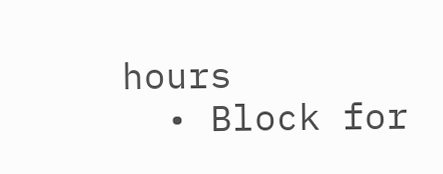hours
  • Block for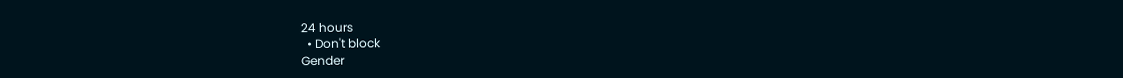24 hours
  • Don't block
Gender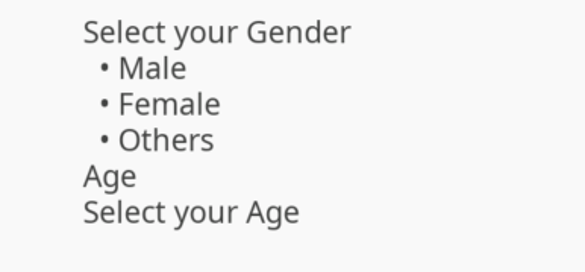Select your Gender
  • Male
  • Female
  • Others
Age
Select your Age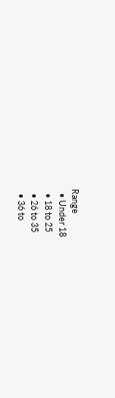Range
  • Under 18
  • 18 to 25
  • 26 to 35
  • 36 to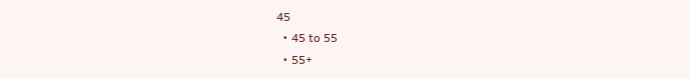45
  • 45 to 55
  • 55+